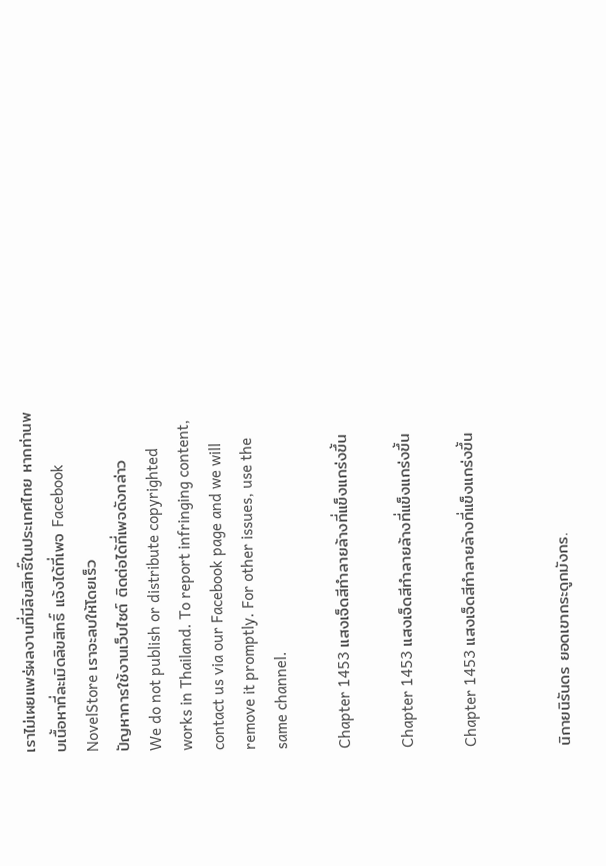เราไม่เผยแพร่ผลงานที่มีลิขสิทธิ์ในประเทศไทย หากท่านพบเนื้อหาที่ละเมิดลิขสิทธิ์ แจ้งได้ที่เพจ Facebook NovelStore เราจะลบให้โดยเร็ว
ปัญหาการใช้งานเว็บไซต์ ติดต่อได้ที่เพจดังกล่าว
We do not publish or distribute copyrighted works in Thailand. To report infringing content, contact us via our Facebook page and we will remove it promptly. For other issues, use the same channel.

Chapter 1453 แสงเจ็ดสีทำลายล้างที่แข็งแกร่งขึ้น

Chapter 1453 แสงเจ็ดสีทำลายล้างที่แข็งแกร่งขึ้น

Chapter 1453 แสงเจ็ดสีทำลายล้างที่แข็งแกร่งขึ้น


นิกายนิรันดร ยอดเขากระดูกมังกร.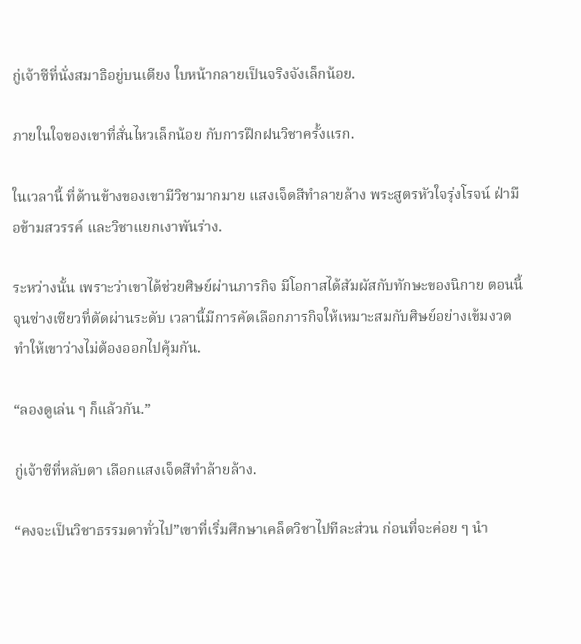กู่เจ้าซีที่นั่งสมาธิอยู่บนเตียง ใบหน้ากลายเป็นจริงจังเล็กน้อย.

ภายในใจของเขาที่สั่นไหวเล็กน้อย กับการฝึกฝนวิชาครั้งแรก.

ในเวลานี้ ที่ด้านข้างของเขามีวิชามากมาย แสงเจ็ดสีทำลายล้าง พระสูตรหัวใจรุ่งโรจน์ ฝ่ามือข้ามสวรรค์ และวิชาแยกเงาพันร่าง.

ระหว่างนั้น เพราะว่าเขาได้ช่วยศิษย์ผ่านภารกิจ มีโอกาสได้สัมผัสกับทักษะของนิกาย ตอนนี้จุนซ่างเซียวที่ตัดผ่านระดับ เวลานี้มีการคัดเลือกภารกิจให้เหมาะสมกับศิษย์อย่างเข้มงวด ทำให้เขาว่างไม่ต้องออกไปคุ้มกัน.

“ลองดูเล่น ๆ ก็แล้วกัน.”

กู่เจ้าซีที่หลับตา เลือกแสงเจ็ดสีทำล้ายล้าง.

“คงจะเป็นวิชาธรรมดาทั่วไป”เขาที่เริ่มศึกษาเคล็ดวิชาไปทีละส่วน ก่อนที่จะค่อย ๆ นำ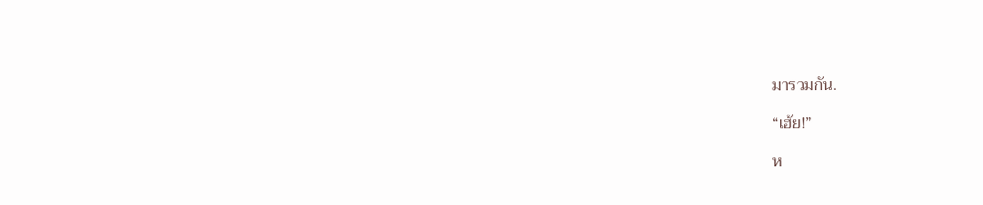มารวมกัน.

“เฮ้ย!”

ห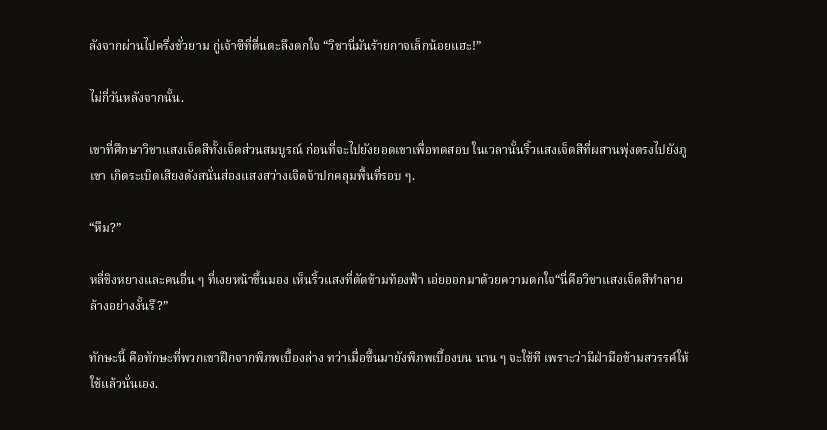ลังจากผ่านไปครึ่งชั่วยาม กู่เจ้าซีที่ตื่นตะลึงตกใจ “วิชานี่มันร้ายกาจเล็กน้อยแฮะ!”

ไม่กี่วันหลังจากนั้น.

เขาที่ศึกษาวิชาแสงเจ็ดสีทั้งเจ็ดส่วนสมบูรณ์ ก่อนที่จะไปยังยอดเขาเพื่อทดสอบ ในเวลานั้นริ้วแสงเจ็ดสีที่ผสานพุ่งตรงไปยังภูเขา เกิดระเบิดเสียงดังสนั่นส่องแสงสว่างเจิดจ้าปกคลุมพื้นที่รอบ ๆ.

“หืม?”

หลี่ชิงหยางและคนอื่น ๆ ที่เงยหน้าขึ้นมอง เห็นริ้วแสงที่ตัดข้ามท้องฟ้า เอ่ยออกมาด้วยความตกใจ“นี่คือวิชาแสงเจ็ดสีทำลายล้างอย่างงั้นรึ?”

ทักษะนี้ คือทักษะที่พวกเขาฝึกจากพิภพเบื้องล่าง ทว่าเมื่อขึ้นมายังพิภพเบื้องบน นาน ๆ จะใช้ที เพราะว่ามีฝ่ามือข้ามสวรรค์ให้ใช้แล้วนั่นเอง.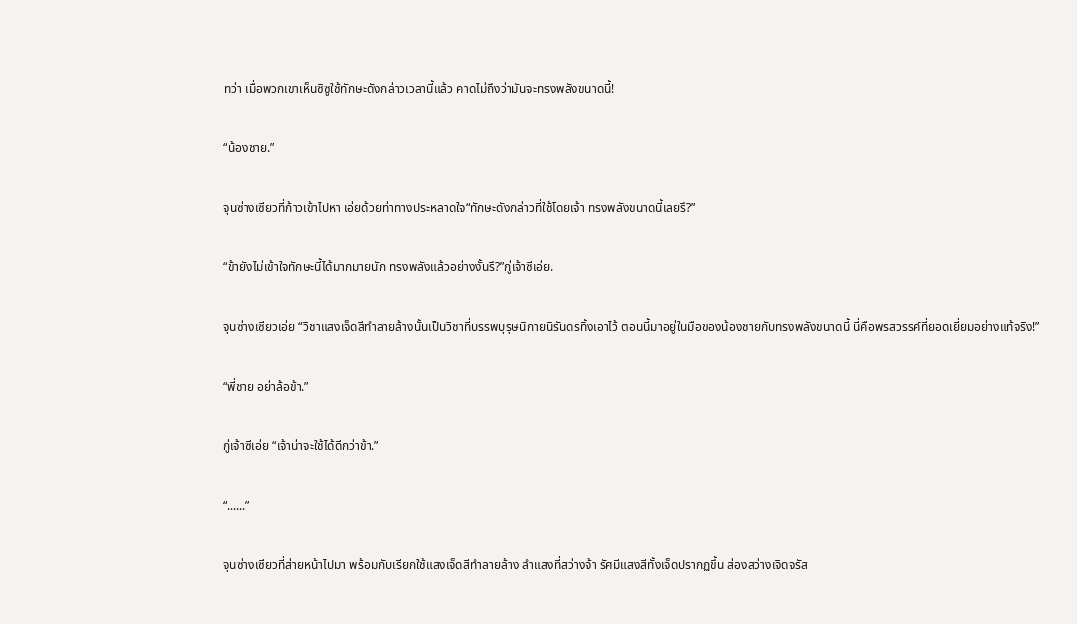ทว่า เมื่อพวกเขาเห็นซิซูใช้ทักษะดังกล่าวเวลานี้แล้ว คาดไม่ถึงว่ามันจะทรงพลังขนาดนี้!

“น้องชาย.”

จุนซ่างเซียวที่ก้าวเข้าไปหา เอ่ยด้วยท่าทางประหลาดใจ“ทักษะดังกล่าวที่ใช้โดยเจ้า ทรงพลังขนาดนี้เลยรึ?”

“ข้ายังไม่เข้าใจทักษะนี้ได้มากมายนัก ทรงพลังแล้วอย่างงั้นรึ?”กู่เจ้าซีเอ่ย.

จุนซ่างเซียวเอ่ย “วิชาแสงเจ็ดสีทำลายล้างนั้นเป็นวิชาที่บรรพบุรุษนิกายนิรันดรทิ้งเอาไว้ ตอนนี้มาอยู่ในมือของน้องชายกับทรงพลังขนาดนี้ นี่คือพรสวรรค์ที่ยอดเยี่ยมอย่างแท้จริง!”

“พี่ชาย อย่าล้อข้า.”

กู่เจ้าซีเอ่ย “เจ้าน่าจะใช้ได้ดีกว่าข้า.”

“......”

จุนซ่างเซียวที่ส่ายหน้าไปมา พร้อมกับเรียกใช้แสงเจ็ดสีทำลายล้าง ลำแสงที่สว่างจ้า รัศมีแสงสีทั้งเจ็ดปรากฏขึ้น ส่องสว่างเจิดจรัส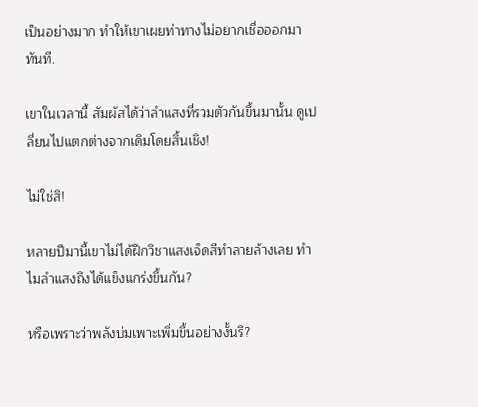เป็นอย่างมาก ทำให้เขาเผยท่าทางไม่อยากเชื่อออกมาทันที.

เขาในเวลานี้ สัมผัสได้ว่าลำแสงที่รวมตัวกันขึ้นมานั้น ดูเปลี่ยนไปแตกต่างจากเดิมโดยสิ้นเชิง!

ไม่ใช่สิ!

หลายปีมานี้เขาไม่ได้ฝึกวิชาแสงเจ็ดสีทำลายล้างเลย ทำไมลำแสงถึงได้แข็งแกร่งขึ้นกัน?

หรือเพราะว่าพลังบ่มเพาะเพิ่มขึ้นอย่างงั้นรึ?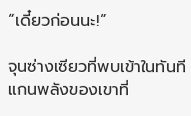“เดี๋ยวก่อนนะ!”

จุนซ่างเซียวที่พบเข้าในทันที แกนพลังของเขาที่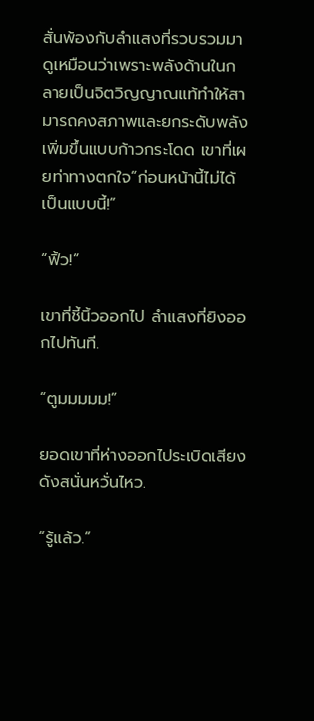สั่นพ้องกับลำแสงที่รวบรวมมา ดูเหมือนว่าเพราะพลังด้านในกลายเป็นจิตวิญญาณแท้ทำให้สามารถคงสภาพและยกระดับพลังเพิ่มขึ้นแบบก้าวกระโดด เขาที่เผยท่าทางตกใจ“ก่อนหน้านี้ไม่ได้เป็นแบบนี้!”

“ฟิ้ว!”

เขาที่ชี้นิ้วออกไป ลำแสงที่ยิงออกไปทันที.

“ตูมมมมม!”

ยอดเขาที่ห่างออกไประเบิดเสียงดังสนั่นหวั่นไหว.

“รู้แล้ว.”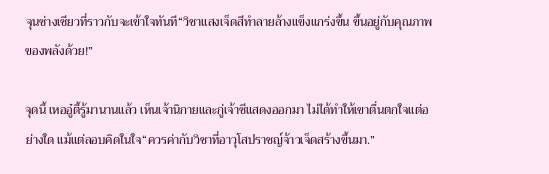จุนซ่างเซียวที่ราวกับจะเข้าใจทันที“วิชาแสงเจ็ดสีทำลายล้างแข็งแกร่งขึ้น ขึ้นอยู่กับคุณภาพของพลังด้วย!”

จุดนี้ เหออู๋ตี้รู้มานานแล้ว เห็นเจ้านิกายและกู่เจ้าซีแสดงออกมา ไม่ได้ทำให้เขาตื่นตกใจแต่อย่างใด แม้แต่ลอบคิดในใจ“ควรค่ากับวิชาที่อาวุโสปราชญ์จ้าวเจ็ดสร้างขึ้นมา.”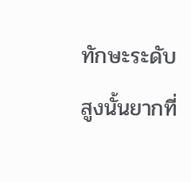ทักษะระดับสูงนั้นยากที่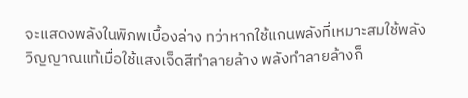จะแสดงพลังในพิภพเบื้องล่าง ทว่าหากใช้แกนพลังที่เหมาะสมใช้พลังวิญญาณแท้เมื่อใช้แสงเจ็ดสีทำลายล้าง พลังทำลายล้างก็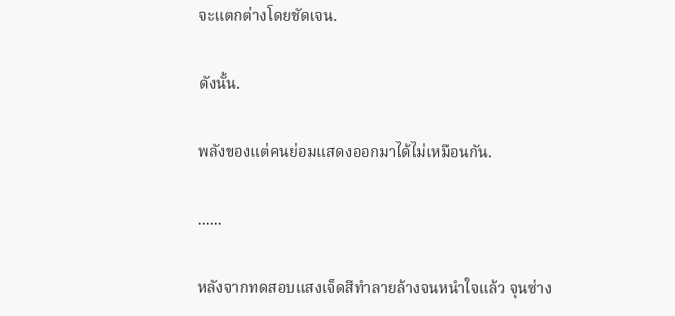จะแตกต่างโดยชัดเจน.

ดังนั้น.

พลังของแต่คนย่อมแสดงออกมาได้ไม่เหมือนกัน.

......

หลังจากทดสอบแสงเจ็ดสีทำลายล้างจนหนำใจแล้ว จุนซ่าง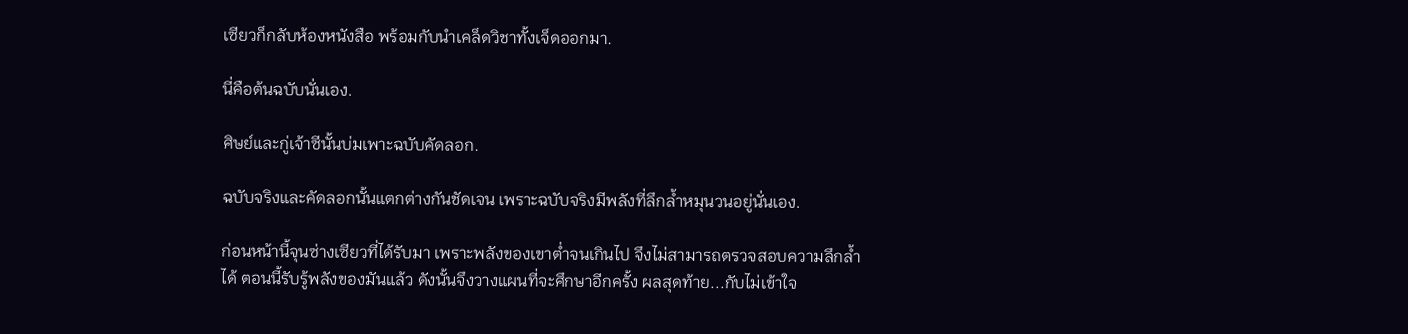เซียวก็กลับห้องหนังสือ พร้อมกับนำเคล็ดวิชาทั้งเจ็ดออกมา.

นี่คือต้นฉบับนั่นเอง.

ศิษย์และกู่เจ้าซีนั้นบ่มเพาะฉบับคัดลอก.

ฉบับจริงและคัดลอกนั้นแตกต่างกันชัดเจน เพราะฉบับจริงมีพลังที่ลึกล้ำหมุนวนอยู่นั่นเอง.

ก่อนหน้านี้จุนซ่างเซียวที่ได้รับมา เพราะพลังของเขาต่ำจนเกินไป จึงไม่สามารถตรวจสอบความลึกล้ำได้ ตอนนี้รับรู้พลังของมันแล้ว ดังนั้นจึงวางแผนที่จะศึกษาอีกครั้ง ผลสุดท้าย...กับไม่เข้าใจ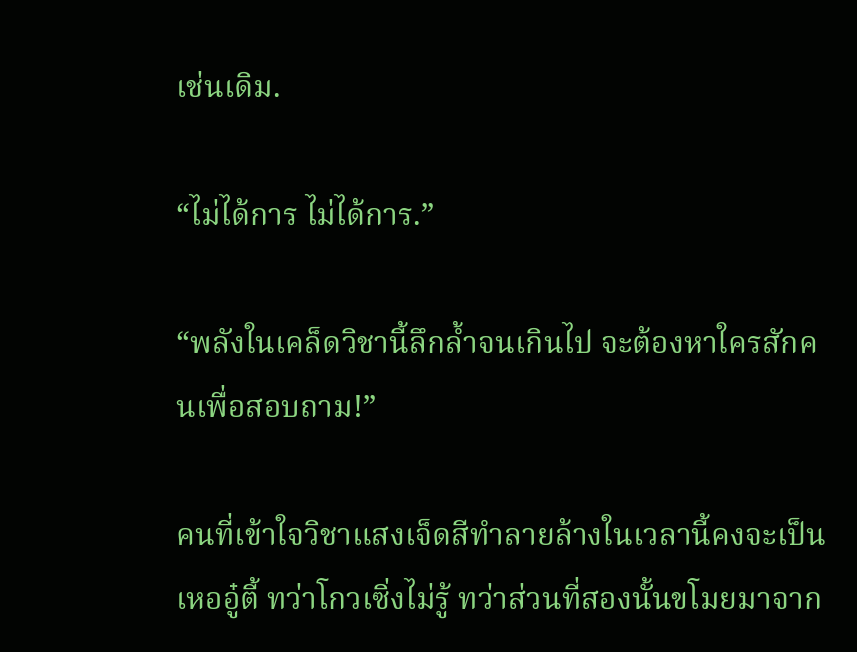เช่นเดิม.

“ไม่ได้การ ไม่ได้การ.”

“พลังในเคล็ดวิชานี้ลึกล้ำจนเกินไป จะต้องหาใครสักคนเพื่อสอบถาม!”

คนที่เข้าใจวิชาแสงเจ็ดสีทำลายล้างในเวลานี้คงจะเป็นเหออู๋ตี้ ทว่าโกวเซิ่งไม่รู้ ทว่าส่วนที่สองนั้นขโมยมาจาก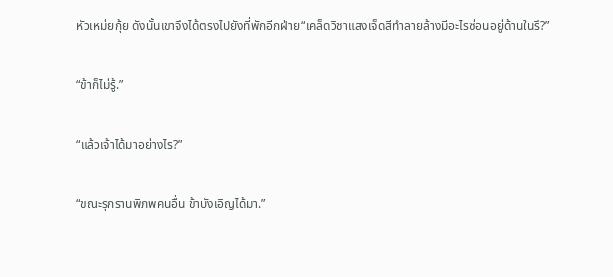หัวเหม่ยกุ้ย ดังนั้นเขาจึงได้ตรงไปยังที่พักอีกฝ่าย“เคล็ดวิชาแสงเจ็ดสีทำลายล้างมีอะไรซ่อนอยู่ด้านในรึ?”

“ข้าก็ไม่รู้.”

“แล้วเจ้าได้มาอย่างไร?”

“ขณะรุกรานพิภพคนอื่น ข้าบังเอิญได้มา.”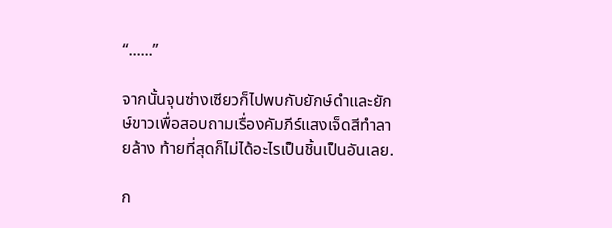“......”

จากนั้นจุนซ่างเซียวก็ไปพบกับยักษ์ดำและยักษ์ขาวเพื่อสอบถามเรื่องคัมภีร์แสงเจ็ดสีทำลายล้าง ท้ายที่สุดก็ไม่ได้อะไรเป็นชิ้นเป็นอันเลย.

ก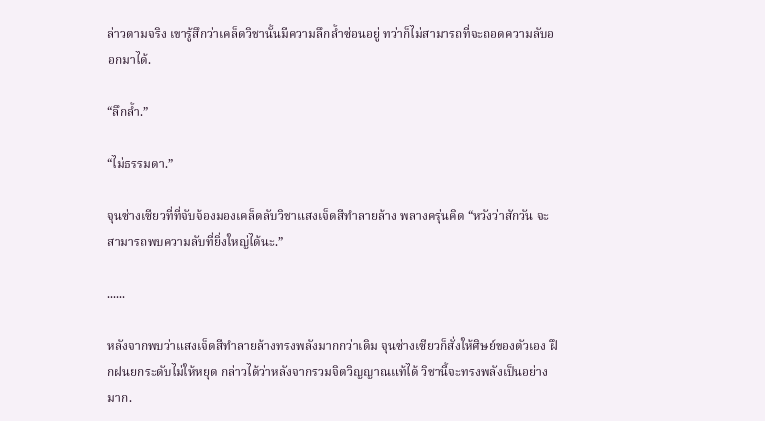ล่าวตามจริง เขารู้สึกว่าเคล็ดวิชานั้นมีความลึกล้ำซ่อนอยู่ ทว่าก็ไม่สามารถที่จะถอดความลับออกมาได้.

“ลึกล้ำ.”

“ไม่ธรรมดา.”

จุนซ่างเซียวที่ที่จับจ้องมองเคล็ดลับวิชาแสงเจ็ดสีทำลายล้าง พลางครุ่นคิด “หวังว่าสักวัน จะสามารถพบความลับที่ยิ่งใหญ่ได้นะ.”

......

หลังจากพบว่าแสงเจ็ดสีทำลายล้างทรงพลังมากกว่าเดิม จุนซ่างเซียวก็สั่งให้ศิษย์ของตัวเอง ฝึกฝนยกระดับไม่ให้หยุด กล่าวได้ว่าหลังจากรวมจิตวิญญาณแท้ได้ วิชานี้จะทรงพลังเป็นอย่างมาก.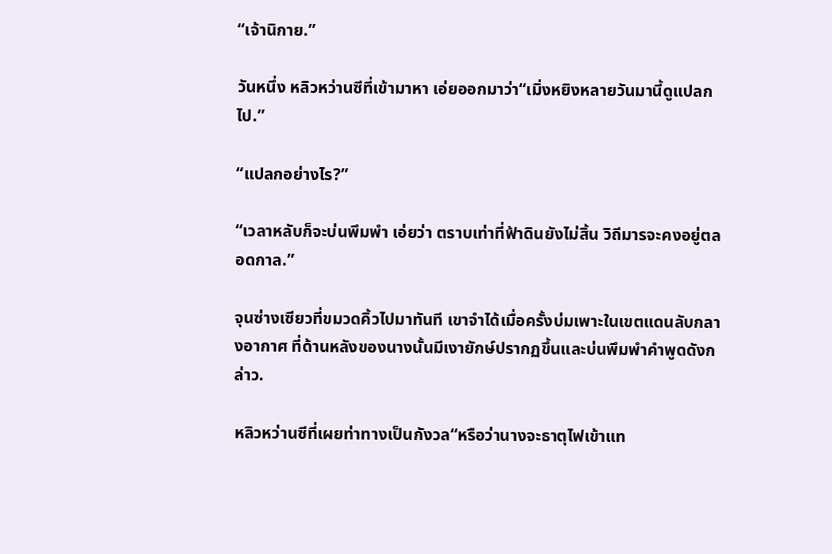“เจ้านิกาย.”

วันหนึ่ง หลิวหว่านซีที่เข้ามาหา เอ่ยออกมาว่า“เมิ่งหยิงหลายวันมานี้ดูแปลกไป.”

“แปลกอย่างไร?”

“เวลาหลับก็จะบ่นพึมพำ เอ่ยว่า ตราบเท่าที่ฟ้าดินยังไม่สิ้น วิถีมารจะคงอยู่ตลอดกาล.”

จุนซ่างเซียวที่ขมวดคิ้วไปมาทันที เขาจำได้เมื่อครั้งบ่มเพาะในเขตแดนลับกลางอากาศ ที่ด้านหลังของนางนั้นมีเงายักษ์ปรากฏขึ้นและบ่นพึมพำคำพูดดังกล่าว.

หลิวหว่านซีที่เผยท่าทางเป็นกังวล“หรือว่านางจะธาตุไฟเข้าแท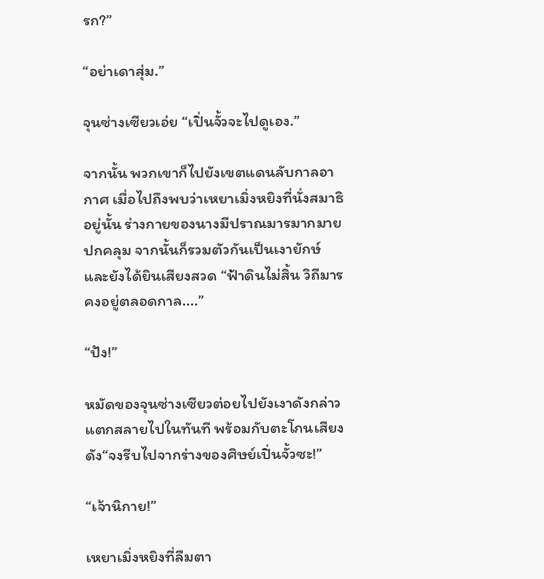รก?”

“อย่าเดาสุ่ม.”

จุนซ่างเซียวเอ่ย “เปิ่นจั้วจะไปดูเอง.”

จากนั้น พวกเขาก็ไปยังเขตแดนลับกาลอากาศ เมื่อไปถึงพบว่าเหยาเมิ่งหยิงที่นั่งสมาธิอยู่นั้น ร่างกายของนางมีปราณมารมากมายปกคลุม จากนั้นก็รวมตัวกันเป็นเงายักษ์ และยังได้ยินเสียงสวด “ฟ้าดินไม่สิ้น วิถีมารคงอยู่ตลอดกาล....”

“ปัง!”

หมัดของจุนซ่างเซียวต่อยไปยังเงาดังกล่าว แตกสลายไปในทันที พร้อมกับตะโกนเสียงดัง“จงรีบไปจากร่างของศิษย์เปิ่นจั้วซะ!”

“เจ้านิกาย!”

เหยาเมิ่งหยิงที่ลืมตา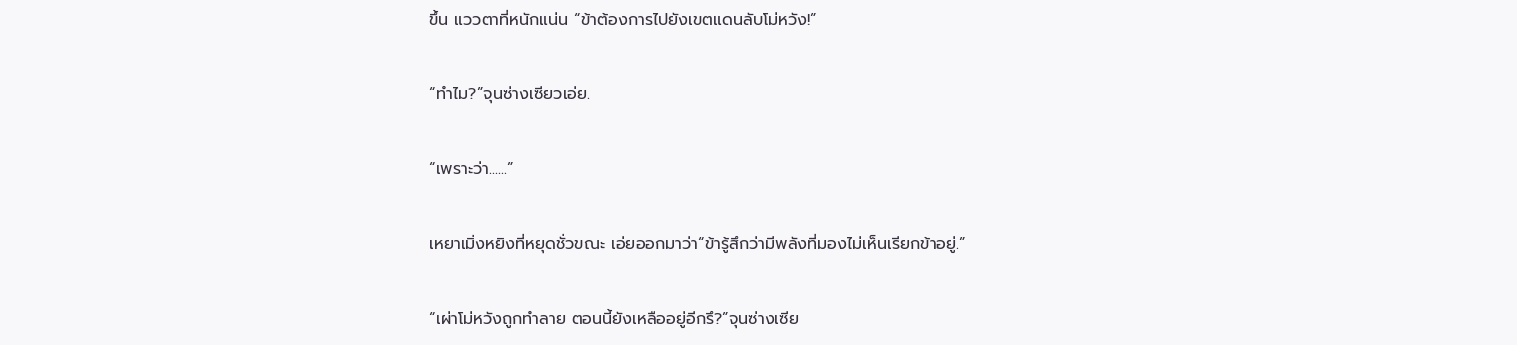ขึ้น แววตาที่หนักแน่น “ข้าต้องการไปยังเขตแดนลับโม่หวัง!”

“ทำไม?”จุนซ่างเซียวเอ่ย.

“เพราะว่า......”

เหยาเมิ่งหยิงที่หยุดชั่วขณะ เอ่ยออกมาว่า“ข้ารู้สึกว่ามีพลังที่มองไม่เห็นเรียกข้าอยู่.”

“เผ่าโม่หวังถูกทำลาย ตอนนี้ยังเหลืออยู่อีกรึ?”จุนซ่างเซีย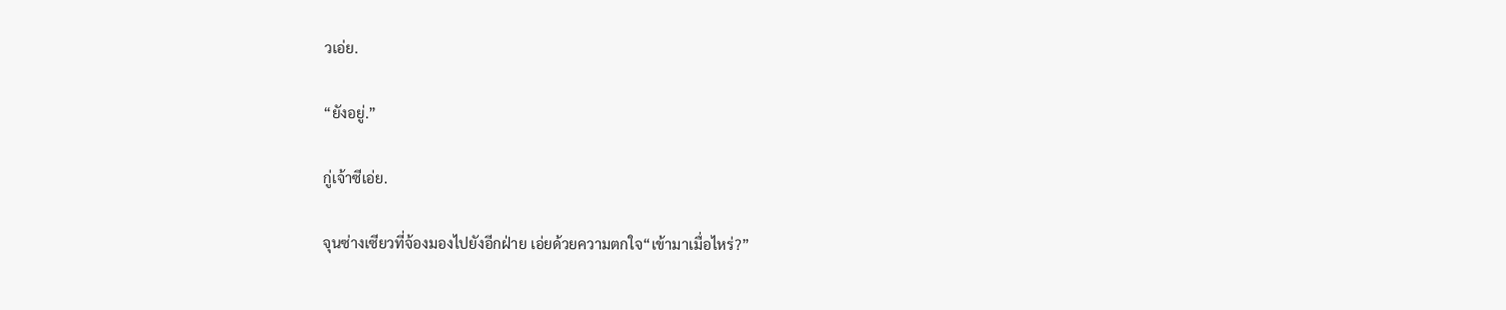วเอ่ย.

“ยังอยู่.”

กู่เจ้าซีเอ่ย.

จุนซ่างเซียวที่จ้องมองไปยังอีกฝ่าย เอ่ยด้วยความตกใจ“เข้ามาเมื่อไหร่?”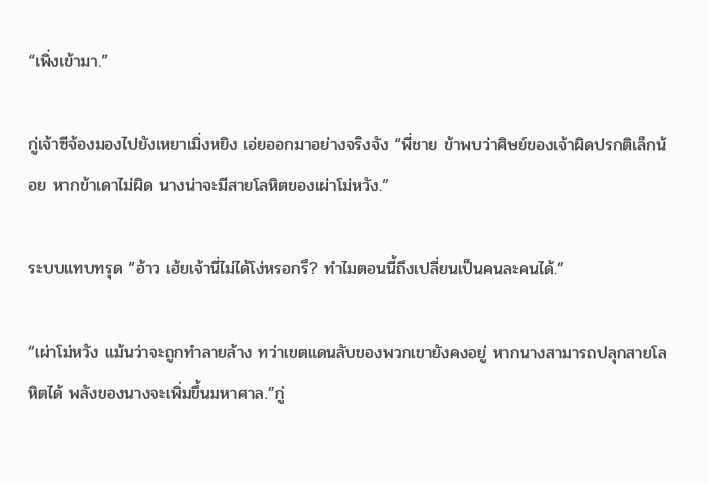“เพิ่งเข้ามา.”

กู่เจ้าซีจ้องมองไปยังเหยาเมิ่งหยิง เอ่ยออกมาอย่างจริงจัง “พี่ชาย ข้าพบว่าศิษย์ของเจ้าผิดปรกติเล็กน้อย หากข้าเดาไม่ผิด นางน่าจะมีสายโลหิตของเผ่าโม่หวัง.”

ระบบแทบทรุด “อ้าว เฮ้ยเจ้านี่ไม่ได้โง่หรอกรึ? ทำไมตอนนี้ถึงเปลี่ยนเป็นคนละคนได้.”

“เผ่าโม่หวัง แม้นว่าจะถูกทำลายล้าง ทว่าเขตแดนลับของพวกเขายังคงอยู่ หากนางสามารถปลุกสายโลหิตได้ พลังของนางจะเพิ่มขึ้นมหาศาล.”กู่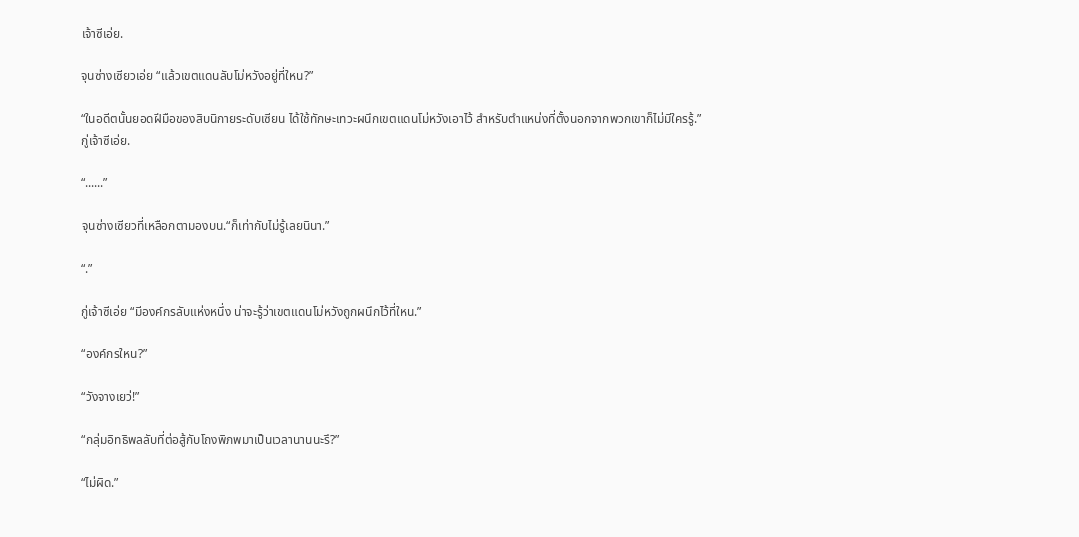เจ้าซีเอ่ย.

จุนซ่างเซียวเอ่ย “แล้วเขตแดนลับโม่หวังอยู่ที่ใหน?”

“ในอดีตนั้นยอดฝีมือของสิบนิกายระดับเซียน ได้ใช้ทักษะเทวะผนึกเขตแดนโม่หวังเอาไว้ สำหรับตำแหน่งที่ตั้งนอกจากพวกเขาก็ไม่มีใครรู้.”กู่เจ้าซีเอ่ย.

“......”

จุนซ่างเซียวที่เหลือกตามองบน.“ก็เท่ากับไม่รู้เลยนินา.”

“.”

กู่เจ้าซีเอ่ย “มีองค์กรลับแห่งหนึ่ง น่าจะรู้ว่าเขตแดนโม่หวังถูกผนึกไว้ที่ใหน.”

“องค์กรใหน?”

“วังจางเยว่!”

“กลุ่มอิทธิพลลับที่ต่อสู้กับโถงพิภพมาเป็นเวลานานนะรึ?”

“ไม่ผิด.”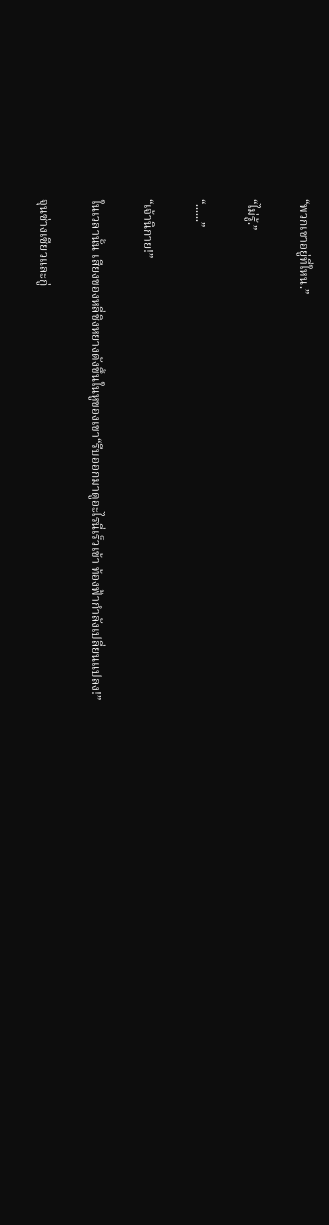“พวกเขาอยู่ที่ใหน.”

“ไม่รู้.”

“......”

“เจ้านิกาย!”

ในเวลานั้น เสียงของหลี่ชิงหยางดังขึ้นในหูของเขา“รีบออกมาดูอะไรนี่เร็วเข้า ท้องฟ้ากำลังเปลี่ยนแปลง!”

จุนซ่างเซียวและกู่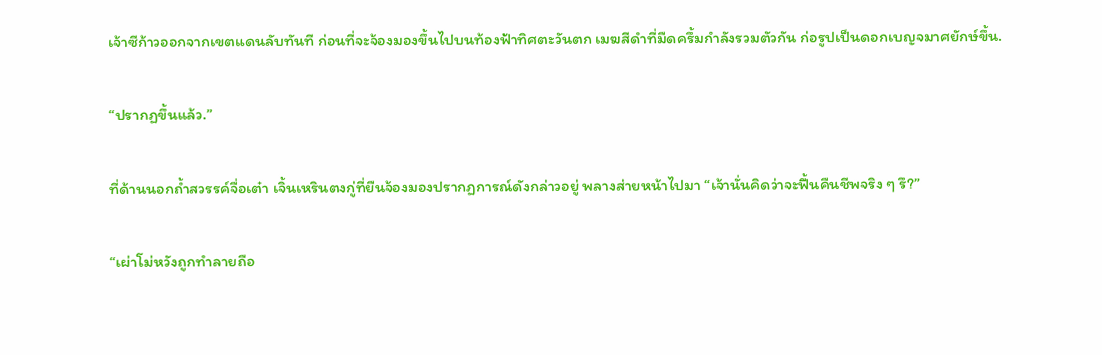เจ้าซีก้าวออกจากเขตแดนลับทันที ก่อนที่จะจ้องมองขึ้นไปบนท้องฟ้าทิศตะวันตก เมฆสีดำที่มืดครึ้มกำลังรวมตัวกัน ก่อรูปเป็นดอกเบญจมาศยักษ์ขึ้น.

“ปรากฏขึ้นแล้ว.”

ที่ด้านนอกถ้ำสวรรค์จื่อเต๋า เจิ้นเหรินตงกู่ที่ยืนจ้องมองปรากฏการณ์ดังกล่าวอยู่ พลางส่ายหน้าไปมา “เจ้านั่นคิดว่าจะฟื้นคืนชีพจริง ๆ รึ?”

“เผ่าโม่หวังถูกทำลายถือ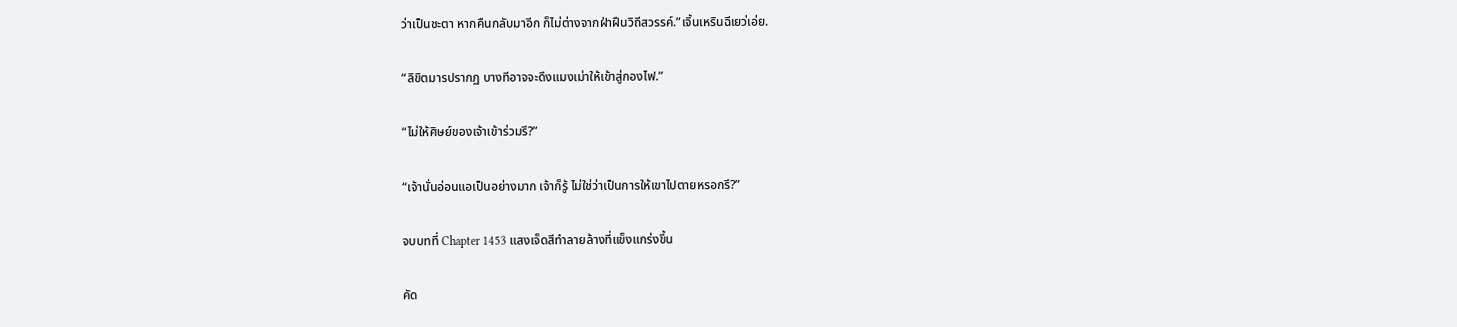ว่าเป็นชะตา หากคืนกลับมาอีก ก็ไม่ต่างจากฝ่าฝืนวิถีสวรรค์.”เจิ้นเหรินฉีเยว่เอ่ย.

“ลิขิตมารปรากฏ บางทีอาจจะดึงแมงเม่าให้เข้าสู่กองไฟ.”

“ไม่ให้ศิษย์ของเจ้าเข้าร่วมรึ?”

“เจ้านั่นอ่อนแอเป็นอย่างมาก เจ้าก็รู้ ไม่ใช่ว่าเป็นการให้เขาไปตายหรอกรึ?”

จบบทที่ Chapter 1453 แสงเจ็ดสีทำลายล้างที่แข็งแกร่งขึ้น

คัด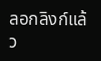ลอกลิงก์แล้ว